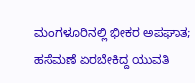ಮಂಗಳೂರಿನಲ್ಲಿ ಭೀಕರ ಅಪಘಾತ; ಹಸೆಮಣೆ ಏರಬೇಕಿದ್ದ ಯುವತಿ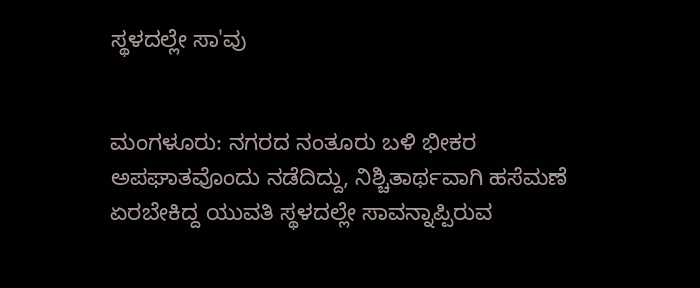ಸ್ಥಳದಲ್ಲೇ ಸಾ'ವು


ಮಂಗಳೂರು: ನಗರದ ನಂತೂರು ಬಳಿ ಭೀಕರ ಅಪಘಾತವೊಂದು ನಡೆದಿದ್ದು, ನಿಶ್ಚಿತಾರ್ಥವಾಗಿ ಹಸೆಮಣೆ ಏರಬೇಕಿದ್ದ ಯುವತಿ ಸ್ಥಳದಲ್ಲೇ ಸಾವನ್ನಾಪ್ಪಿರುವ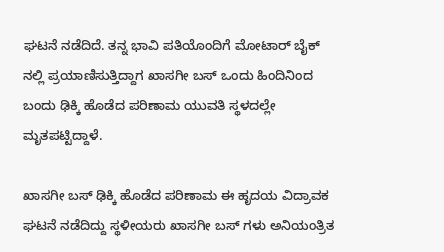ಘಟನೆ ನಡೆದಿದೆ. ತನ್ನ ಭಾವಿ ಪತಿಯೊಂದಿಗೆ ಮೋಟಾರ್ ಬೈಕ್ ನಲ್ಲಿ ಪ್ರಯಾಣಿಸುತ್ತಿದ್ದಾಗ ಖಾಸಗೀ ಬಸ್ ಒಂದು ಹಿಂದಿನಿಂದ ಬಂದು ಢಿಕ್ಕಿ ಹೊಡೆದ ಪರಿಣಾಮ ಯುವತಿ ಸ್ಥಳದಲ್ಲೇ ಮೃತಪಟ್ಟಿದ್ದಾಳೆ.

ಖಾಸಗೀ ಬಸ್ ಢಿಕ್ಕಿ ಹೊಡೆದ ಪರಿಣಾಮ ಈ ಹೃದಯ ವಿದ್ರಾವಕ ಘಟನೆ ನಡೆದಿದ್ದು ಸ್ಥಳೀಯರು ಖಾಸಗೀ ಬಸ್ ಗಳು ಅನಿಯಂತ್ರಿತ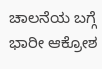ಚಾಲನೆಯ ಬಗ್ಗೆ ಭಾರೀ ಆಕ್ರೋಶ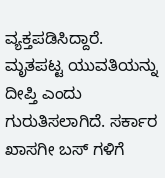ವ್ಯಕ್ತಪಡಿಸಿದ್ದಾರೆ. ಮೃತಪಟ್ಟ ಯುವತಿಯನ್ನು ದೀಪ್ತಿ ಎಂದು ಗುರುತಿಸಲಾಗಿದೆ. ಸರ್ಕಾರ ಖಾಸಗೀ ಬಸ್ ಗಳಿಗೆ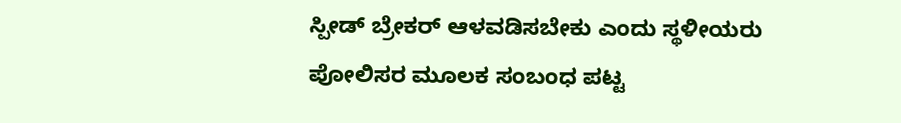ಸ್ಪೀಡ್ ಬ್ರೇಕರ್ ಆಳವಡಿಸಬೇಕು ಎಂದು ಸ್ಥಳೀಯರು ಪೋಲಿಸರ ಮೂಲಕ ಸಂಬಂಧ ಪಟ್ಟ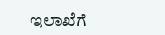ಇಲಾಖೆಗೆ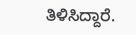ತಿಳಿಸಿದ್ದಾರೆ.